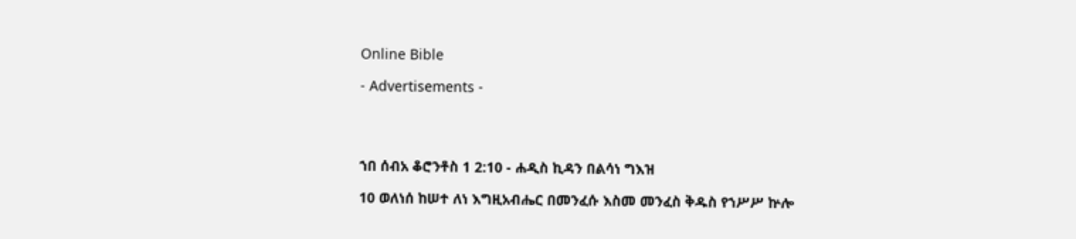Online Bible

- Advertisements -




ኀበ ሰብአ ቆሮንቶስ 1 2:10 - ሐዲስ ኪዳን በልሳነ ግእዝ

10 ወለነሰ ከሠተ ለነ እግዚአብሔር በመንፈሱ እስመ መንፈስ ቅዱስ የኀሥሥ ኵሎ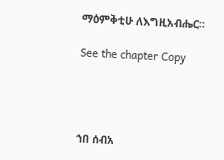ማዕምቅቲሁ ለእግዚአብሔር።

See the chapter Copy




ኀበ ሰብአ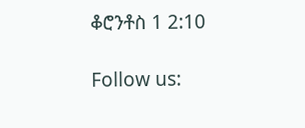ቆሮንቶስ 1 2:10

Follow us: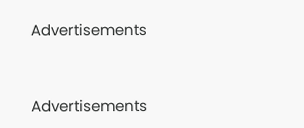Advertisements


Advertisements